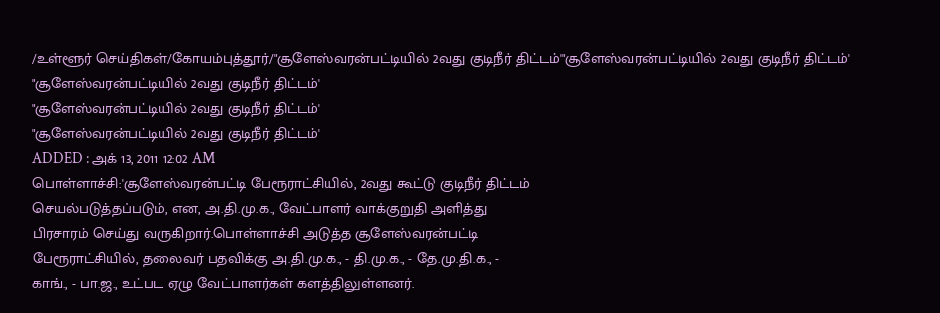/உள்ளூர் செய்திகள்/கோயம்புத்தூர்/"சூளேஸ்வரன்பட்டியில் 2வது குடிநீர் திட்டம்'"சூளேஸ்வரன்பட்டியில் 2வது குடிநீர் திட்டம்'
"சூளேஸ்வரன்பட்டியில் 2வது குடிநீர் திட்டம்'
"சூளேஸ்வரன்பட்டியில் 2வது குடிநீர் திட்டம்'
"சூளேஸ்வரன்பட்டியில் 2வது குடிநீர் திட்டம்'
ADDED : அக் 13, 2011 12:02 AM
பொள்ளாச்சி:'சூளேஸ்வரன்பட்டி பேரூராட்சியில், 2வது கூட்டு குடிநீர் திட்டம்
செயல்படுத்தப்படும், என, அ.தி.மு.க., வேட்பாளர் வாக்குறுதி அளித்து
பிரசாரம் செய்து வருகிறார்.பொள்ளாச்சி அடுத்த சூளேஸ்வரன்பட்டி
பேரூராட்சியில், தலைவர் பதவிக்கு அ.தி.மு.க., - தி.மு.க., - தே.மு.தி.க., -
காங்., - பா.ஜ., உட்பட ஏழு வேட்பாளர்கள் களத்திலுள்ளனர்.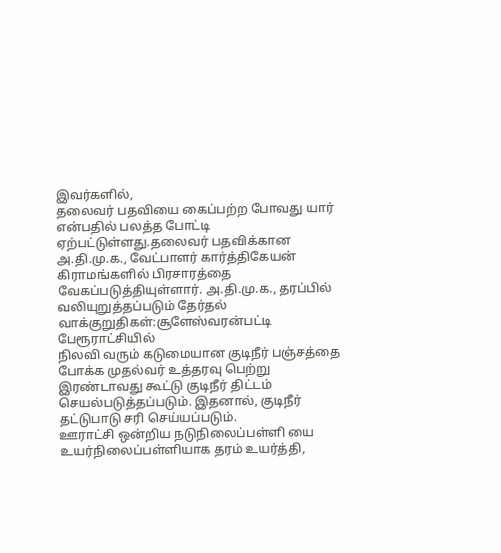இவர்களில்,
தலைவர் பதவியை கைப்பற்ற போவது யார் என்பதில் பலத்த போட்டி
ஏற்பட்டுள்ளது.தலைவர் பதவிக்கான அ.தி.மு.க., வேட்பாளர் கார்த்திகேயன்
கிராமங்களில் பிரசாரத்தை வேகப்படுத்தியுள்ளார். அ.தி.மு.க., தரப்பில்
வலியுறுத்தப்படும் தேர்தல் வாக்குறுதிகள்:சூளேஸ்வரன்பட்டி பேரூராட்சியில்
நிலவி வரும் கடுமையான குடிநீர் பஞ்சத்தை போக்க முதல்வர் உத்தரவு பெற்று
இரண்டாவது கூட்டு குடிநீர் திட்டம் செயல்படுத்தப்படும். இதனால், குடிநீர்
தட்டுபாடு சரி செய்யப்படும்.
ஊராட்சி ஒன்றிய நடுநிலைப்பள்ளி யை
உயர்நிலைப்பள்ளியாக தரம் உயர்த்தி,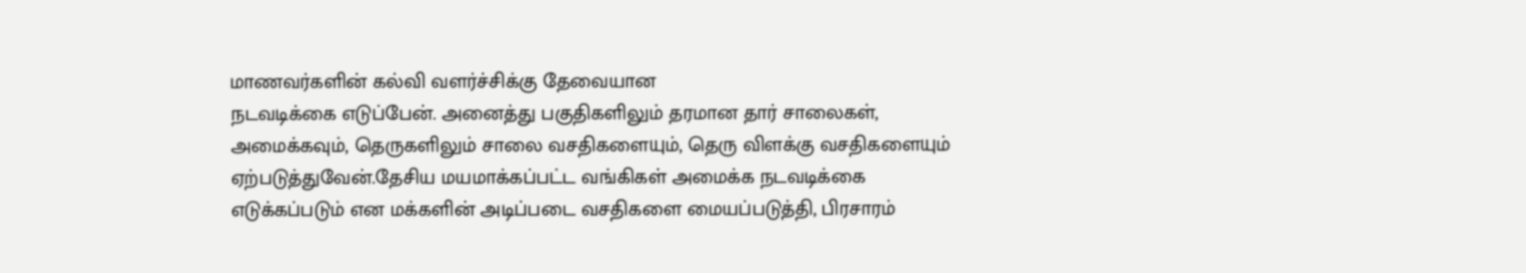மாணவர்களின் கல்வி வளர்ச்சிக்கு தேவையான
நடவடிக்கை எடுப்பேன். அனைத்து பகுதிகளிலும் தரமான தார் சாலைகள்,
அமைக்கவும், தெருகளிலும் சாலை வசதிகளையும், தெரு விளக்கு வசதிகளையும்
ஏற்படுத்துவேன்.தேசிய மயமாக்கப்பட்ட வங்கிகள் அமைக்க நடவடிக்கை எடுக்கப்படும் என மக்களின் அடிப்படை வசதிகளை மையப்படுத்தி, பிரசாரம்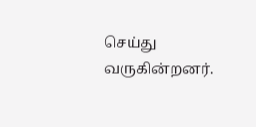செய்து வருகின்றனர்.